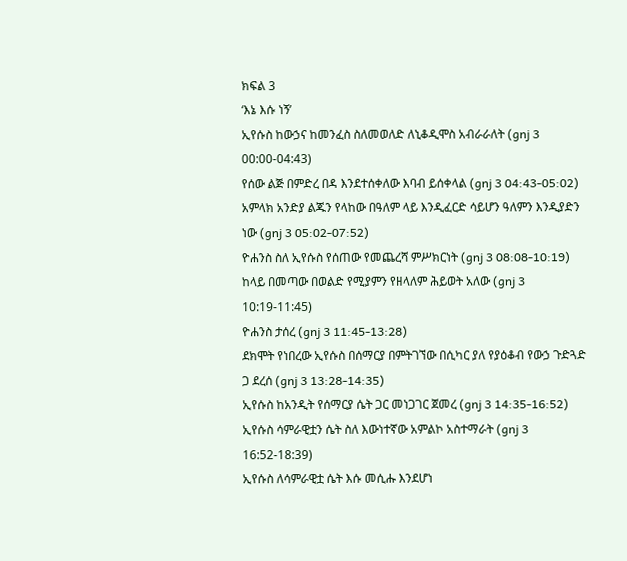ክፍል 3
‘እኔ እሱ ነኝ’
ኢየሱስ ከውኃና ከመንፈስ ስለመወለድ ለኒቆዲሞስ አብራራለት (gnj 3 00:00-04:43)
የሰው ልጅ በምድረ በዳ እንደተሰቀለው እባብ ይሰቀላል (gnj 3 04:43-05:02)
አምላክ አንድያ ልጁን የላከው በዓለም ላይ እንዲፈርድ ሳይሆን ዓለምን እንዲያድን ነው (gnj 3 05:02-07:52)
ዮሐንስ ስለ ኢየሱስ የሰጠው የመጨረሻ ምሥክርነት (gnj 3 08:08-10:19)
ከላይ በመጣው በወልድ የሚያምን የዘላለም ሕይወት አለው (gnj 3 10:19-11:45)
ዮሐንስ ታሰረ (gnj 3 11:45-13:28)
ደክሞት የነበረው ኢየሱስ በሰማርያ በምትገኘው በሲካር ያለ የያዕቆብ የውኃ ጉድጓድ ጋ ደረሰ (gnj 3 13:28-14:35)
ኢየሱስ ከአንዲት የሰማርያ ሴት ጋር መነጋገር ጀመረ (gnj 3 14:35-16:52)
ኢየሱስ ሳምራዊቷን ሴት ስለ እውነተኛው አምልኮ አስተማራት (gnj 3 16:52-18:39)
ኢየሱስ ለሳምራዊቷ ሴት እሱ መሲሑ እንደሆነ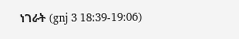ነገራት (gnj 3 18:39-19:06)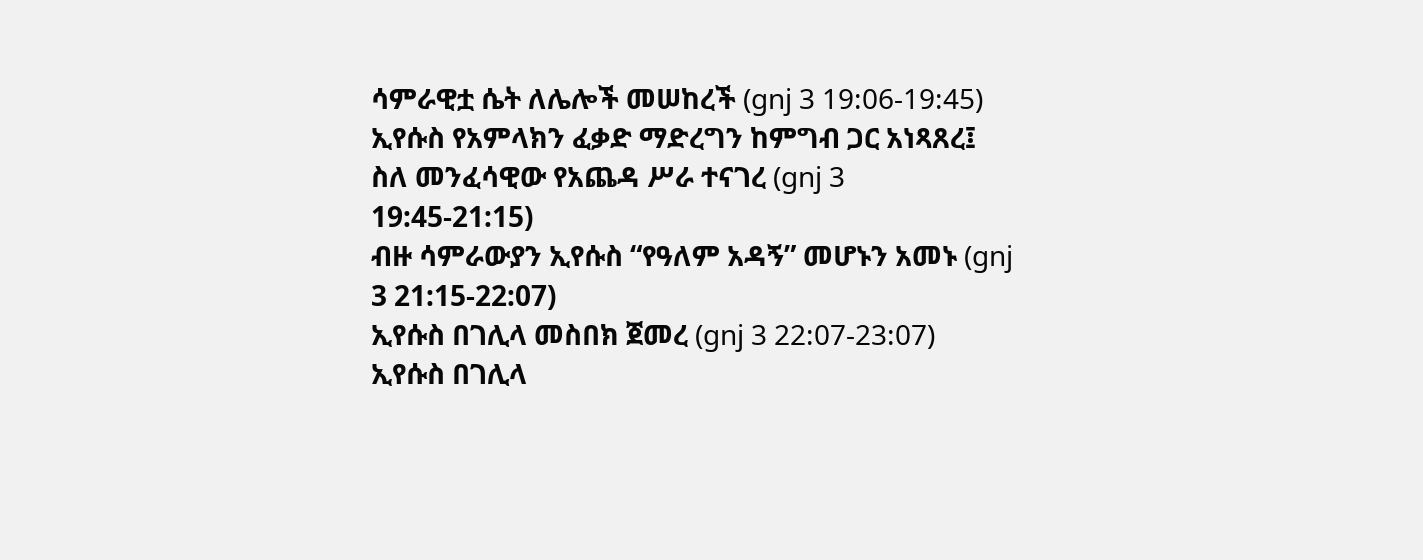ሳምራዊቷ ሴት ለሌሎች መሠከረች (gnj 3 19:06-19:45)
ኢየሱስ የአምላክን ፈቃድ ማድረግን ከምግብ ጋር አነጻጸረ፤ ስለ መንፈሳዊው የአጨዳ ሥራ ተናገረ (gnj 3 19:45-21:15)
ብዙ ሳምራውያን ኢየሱስ “የዓለም አዳኝ” መሆኑን አመኑ (gnj 3 21:15-22:07)
ኢየሱስ በገሊላ መስበክ ጀመረ (gnj 3 22:07-23:07)
ኢየሱስ በገሊላ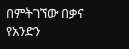በምትገኘው በቃና የአንድን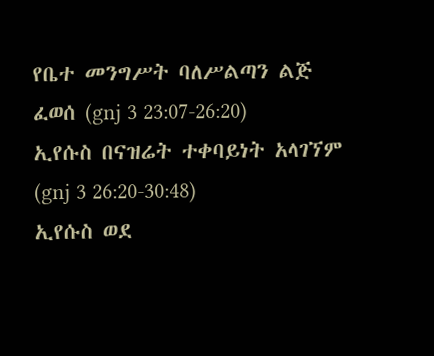የቤተ መንግሥት ባለሥልጣን ልጅ ፈወሰ (gnj 3 23:07-26:20)
ኢየሱስ በናዝሬት ተቀባይነት አላገኘም (gnj 3 26:20-30:48)
ኢየሱስ ወደ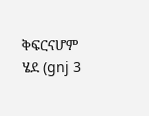ቅፍርናሆም ሄደ (gnj 3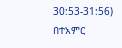30:53-31:56)
በተአምር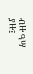ብዙ ዓሣ ያዙ፤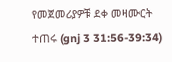የመጀመሪያዎቹ ደቀ መዛሙርት ተጠሩ (gnj 3 31:56-39:34)